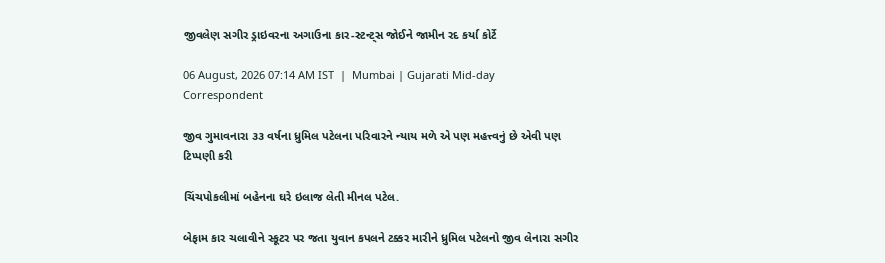જીવલેણ સગીર ડ્રાઇવરના અગાઉના કાર-સ્ટન્ટ‍્સ જોઈને જામીન રદ કર્યા કોર્ટે

06 August, 2026 07:14 AM IST  |  Mumbai | Gujarati Mid-day Correspondent

જીવ ગુમાવનારા ૩૩ વર્ષના ધ્રુમિલ પટેલના પરિવારને ન્યાય મળે એ પણ મહત્ત્વનું છે એવી પણ ટિપ્પણી કરી

ચિંચપોકલીમાં બહેનના ઘરે ઇલાજ લેતી મીનલ પટેલ.

બેફામ કાર ચલાવીને સ્કૂટર પર જતા યુવાન કપલને ટક્કર મારીને ધ્રુમિલ પટેલનો જીવ લેનારા સગીર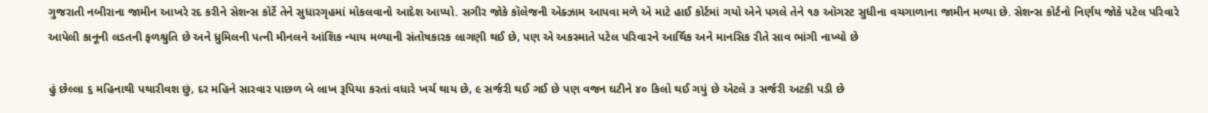ગુજરાતી નબીરાના જામીન આખરે રદ કરીને સેશન્સ કોર્ટે તેને સુધારગૃહમાં મોકલવાનો આદેશ આપ્યો. સગીર જોકે કૉલેજની એક્ઝામ આપવા મળે એ માટે હાઈ કોર્ટમાં ગયો એને પગલે તેને ૧૭ ઑગસ્ટ સુધીના વચગાળાના જામીન મળ્યા છે. સેશન્સ કોર્ટનો નિર્ણય જોકે પટેલ પરિવારે આપેલી કાનૂની લડતની ફળશ્રુતિ છે અને ધ્રુમિલની પત્ની મીનલને આંશિક ન્યાય મળ્યાની સંતોષકારક લાગણી થઈ છે, પણ એ અકસ્માતે પટેલ પરિવારને આર્થિક અને માનસિક રીતે સાવ ભાંગી નાખ્યો છે

હું છેલ્લા ૬ મહિનાથી પથારીવશ છું, દર મહિને સારવાર પાછળ બે લાખ રૂપિયા કરતાં વધારે ખર્ચ થાય છે, ૯ સર્જરી થઈ ગઈ છે પણ વજન ઘટીને ૪૦ કિલો થઈ ગયું છે એટલે ૩ સર્જરી અટકી પડી છે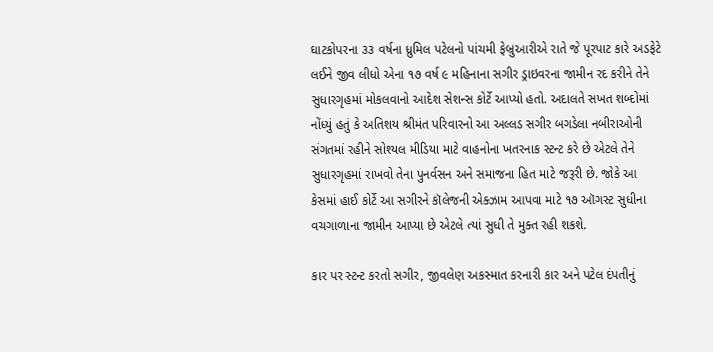ઘાટકોપરના ૩૩ વર્ષના ધ્રુમિલ પટેલનો પાંચમી ફેબ્રુઆરીએ રાતે જે પૂરપાટ કારે અડફેટે લઈને જીવ લીધો એના ૧૭ વર્ષ ૯ મહિનાના સગીર ડ્રાઇવરના જામીન રદ કરીને તેને સુધારગૃહમાં મોકલવાનો આદેશ સેશન્સ કોર્ટે આપ્યો હતો. અદાલતે સખત શબ્દોમાં નોંધ્યું હતું કે અતિશય શ્રીમંત પરિવારનો આ અલ્લડ સગીર બગડેલા નબીરાઓની સંગતમાં રહીને સોશ્યલ મીડિયા માટે વાહનોના ખતરનાક સ્ટન્ટ કરે છે એટલે તેને સુધારગૃહમાં રાખવો તેના પુનર્વસન અને સમાજના હિત માટે જરૂરી છે. જોકે આ કેસમાં હાઈ કોર્ટે આ સગીરને કૉલેજની એક્ઝામ આપવા માટે ૧૭ ઑગસ્ટ સુધીના વચગાળાના જામીન આપ્યા છે એટલે ત્યાં સુધી તે મુક્ત રહી શકશે.

કાર પર સ્ટન્ટ કરતો સગીર, જીવલેણ અકસ્માત કરનારી કાર અને પટેલ દંપતીનું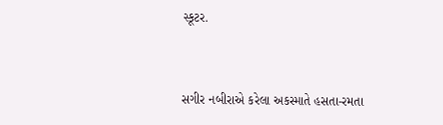સ્કૂટર.


સગીર નબીરાએ કરેલા અકસ્માતે હસતા-રમતા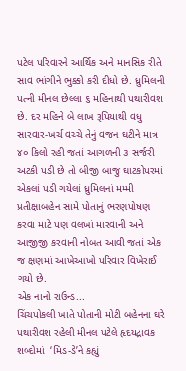પટેલ પરિવારને આર્થિક અને માનસિક રીતે સાવ ભાંગીને ભુક્કો કરી દીધો છે. ધ્રુમિલની પત્ની મીનલ છેલ્લા ૬ મહિનાથી પથારીવશ છે. દર મહિને બે લાખ રૂપિયાથી વધુ સારવાર-ખર્ચ વચ્ચે તેનું વજન ઘટીને માત્ર ૪૦ કિલો રહી જતાં આગળની ૩ સર્જરી અટકી પડી છે તો બીજી બાજુ ઘાટકોપરમાં એકલાં પડી ગયેલાં ધ્રુમિલનાં મમ્મી પ્રતીક્ષાબહેન સામે પોતાનું ભરણપોષણ કરવા માટે પણ વલખાં મારવાની અને આજીજી કરવાની નોબત આવી જતાં એક જ ક્ષણમાં આખેઆખો પરિવાર વિખેરાઈ ગયો છે.
એક નાનો રાઉન્ડ...
ચિંચપોકલી ખાતે પોતાની મોટી બહેનના ઘરે પથારીવશ રહેલી મીનલ પટેલે હૃદયદ્રાવક શબ્દોમાં  ‘મિડ-ડે’ને કહ્યું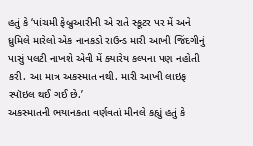હતું કે ‘પાંચમી ફેબ્રુઆરીની એ રાતે સ્કૂટર પર મેં અને ધ્રુમિલે મારેલો એક નાનકડો રાઉન્ડ મારી આખી જિંદગીનું પાસું પલટી નાખશે એવી મેં ક્યારેય કલ્પના પણ નહોતી કરી. આ માત્ર અકસ્માત નથી. મારી આખી લાઇફ સ્પૉઇલ થઈ ગઈ છે.’
અકસ્માતની ભયાનકતા વર્ણવતાં મીનલે કહ્યું હતું કે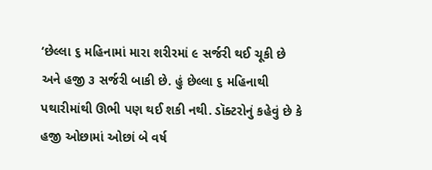‘છેલ્લા ૬ મહિનામાં મારા શરીરમાં ૯ સર્જરી થઈ ચૂકી છે અને હજી ૩ સર્જરી બાકી છે. હું છેલ્લા ૬ મહિનાથી પથારીમાંથી ઊભી પણ થઈ શકી નથી. ડૉક્ટરોનું કહેવું છે કે હજી ઓછામાં ઓછાં બે વર્ષ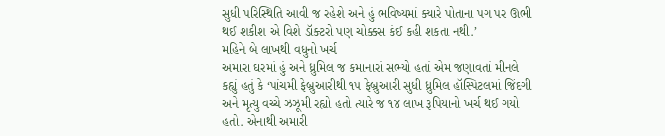સુધી પરિસ્થિતિ આવી જ રહેશે અને હું ભવિષ્યમાં ક્યારે પોતાના પગ પર ઊભી થઈ શકીશ એ વિશે ડૉક્ટરો પણ ચોક્કસ કંઈ કહી શકતા નથી.’
મહિને બે લાખથી વધુનો ખર્ચ
અમારા ઘરમાં હું અને ધ્રુમિલ જ કમાનારાં સભ્યો હતાં એમ જણાવતાં મીનલે કહ્યું હતું કે ‘પાંચમી ફેબ્રુઆરીથી ૧૫ ફેબ્રુઆરી સુધી ધ્રુમિલ હૉસ્પિટલમાં જિંદગી અને મૃત્યુ વચ્ચે ઝઝૂમી રહ્યો હતો ત્યારે જ ૧૪ લાખ રૂપિયાનો ખર્ચ થઈ ગયો હતો. એનાથી અમારી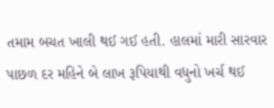તમામ બચત ખાલી થઈ ગઈ હતી. હાલમાં મારી સારવાર પાછળ દર મહિને બે લાખ રૂપિયાથી વધુનો ખર્ચ થઈ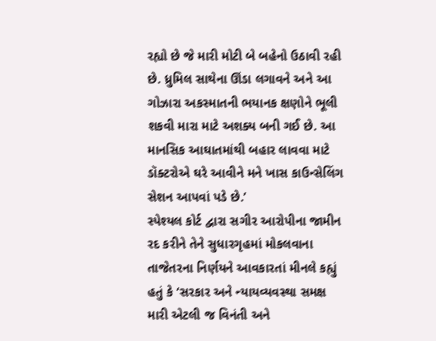રહ્યો છે જે મારી મોટી બે બહેનો ઉઠાવી રહી છે. ધ્રુમિલ સાથેના ઊંડા લગાવને અને આ ગોઝારા અકસ્માતની ભયાનક ક્ષણોને ભૂલી શકવી મારા માટે અશક્ય બની ગઈ છે. આ માનસિક આઘાતમાંથી બહાર લાવવા માટે ડૉક્ટરોએ ઘરે આવીને મને ખાસ કાઉન્સેલિંગ સેશન આપવાં પડે છે.’
સ્પેશ્યલ કોર્ટ દ્વારા સગીર આરોપીના જામીન રદ કરીને તેને સુધારગૃહમાં મોકલવાના તાજેતરના નિર્ણયને આવકારતાં મીનલે કહ્યું હતું કે ‘સરકાર અને ન્યાયવ્યવસ્થા સમક્ષ મારી એટલી જ વિનંતી અને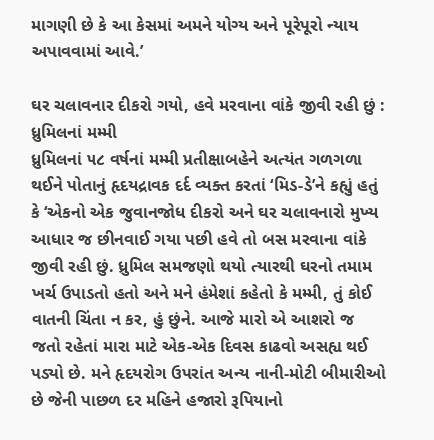માગણી છે કે આ કેસમાં અમને યોગ્ય અને પૂરેપૂરો ન્યાય અપાવવામાં આવે.’

ઘર ચલાવનાર દીકરો ગયો, હવે મરવાના વાંકે જીવી રહી છું : ધ્રુમિલનાં મમ્મી
ધ્રુમિલનાં ૫૮ વર્ષનાં મમ્મી પ્રતીક્ષાબહેને અત્યંત ગળગળા થઈને પોતાનું હૃદયદ્રાવક દર્દ વ્યક્ત કરતાં ‘મિડ-ડે’ને કહ્યું હતું કે ‘એકનો એક જુવાનજોધ દીકરો અને ઘર ચલાવનારો મુખ્ય આધાર જ છીનવાઈ ગયા પછી હવે તો બસ મરવાના વાંકે જીવી રહી છું. ધ્રુમિલ સમજણો થયો ત્યારથી ઘરનો તમામ ખર્ચ ઉપાડતો હતો અને મને હંમેશાં કહેતો કે મમ્મી, તું કોઈ વાતની ચિંતા ન કર, હું છુંને. આજે મારો એ આશરો જ જતો રહેતાં મારા માટે એક-એક દિવસ કાઢવો અસહ્ય થઈ પડ્યો છે. મને હૃદયરોગ ઉપરાંત અન્ય નાની-મોટી બીમારીઓ છે જેની પાછળ દર મહિને હજારો રૂપિયાનો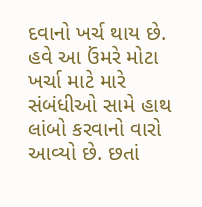દવાનો ખર્ચ થાય છે. હવે આ ઉંમરે મોટા ખર્ચા માટે મારે સંબંધીઓ સામે હાથ લાંબો કરવાનો વારો આવ્યો છે. છતાં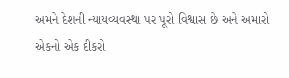અમને દેશની ન્યાયવ્યવસ્થા પર પૂરો વિશ્વાસ છે અને અમારો એકનો એક દીકરો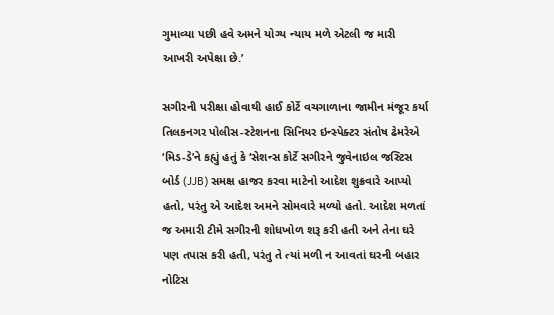ગુમાવ્યા પછી હવે અમને યોગ્ય ન્યાય મળે એટલી જ મારી આખરી અપેક્ષા છે.’

સગીરની પરીક્ષા હોવાથી હાઈ કોર્ટે વચગાળાના જામીન મંજૂર કર્યા
તિલકનગર પોલીસ-સ્ટેશનના સિનિયર ઇન્સ્પેક્ટર સંતોષ ઢેમરેએ
‘મિડ-ડે’ને કહ્યું હતું કે ‘સેશન્સ કોર્ટે સગીરને જુવેનાઇલ જસ્ટિસ બોર્ડ (JJB) સમક્ષ હાજર કરવા માટેનો આદેશ શુક્રવારે આપ્યો હતો, પરંતુ એ આદેશ અમને સોમવારે મળ્યો હતો. આદેશ મળતાં જ અમારી ટીમે સગીરની શોધખોળ શરૂ કરી હતી અને તેના ઘરે પણ તપાસ કરી હતી, પરંતુ તે ત્યાં મળી ન આવતાં ઘરની બહાર નોટિસ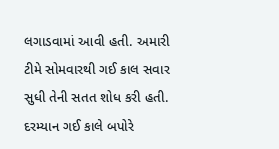લગાડવામાં આવી હતી. અમારી ટીમે સોમવારથી ગઈ કાલ સવાર સુધી તેની સતત શોધ કરી હતી. દરમ્યાન ગઈ કાલે બપોરે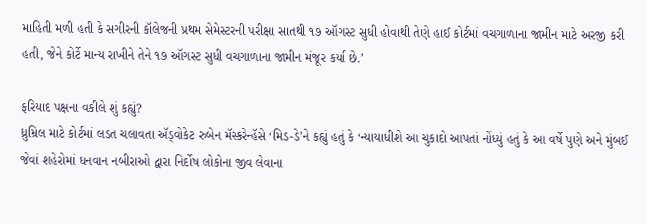માહિતી મળી હતી કે સગીરની કૉલેજની પ્રથમ સેમેસ્ટરની પરીક્ષા સાતથી ૧૭ ઑગસ્ટ સુધી હોવાથી તેણે હાઈ કોર્ટમાં વચગાળાના જામીન માટે અરજી કરી હતી, જેને કોર્ટે માન્ય રાખીને તેને ૧૭ ઑગસ્ટ સુધી વચગાળાના જામીન મંજૂર કર્યા છે.’

ફરિયાદ પક્ષના વકીલે શું કહ્યું?
ધ્રુમ્રિલ માટે કોર્ટમાં લડત ચલાવતા ઍડ્વોકેટ રુબેન મૅસ્કરેન્હૅસે ‘મિડ-ડે’ને કહ્યું હતું કે ‘ન્યાયાધીશે આ ચુકાદો આપતાં નોંધ્યું હતું કે આ વર્ષે પુણે અને મુંબઈ જેવાં શહેરોમાં ધનવાન નબીરાઓ દ્વારા નિર્દોષ લોકોના જીવ લેવાના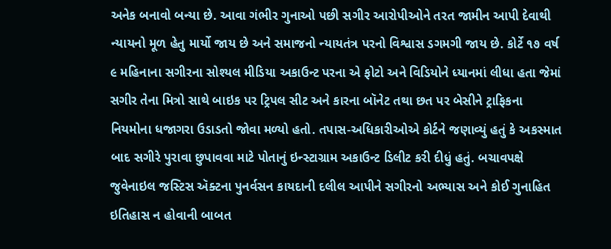અનેક બનાવો બન્યા છે. આવા ગંભીર ગુનાઓ પછી સગીર આરોપીઓને તરત જામીન આપી દેવાથી ન્યાયનો મૂળ હેતુ માર્યો જાય છે અને સમાજનો ન્યાયતંત્ર પરનો વિશ્વાસ ડગમગી જાય છે. કોર્ટે ૧૭ વર્ષ ૯ મહિનાના સગીરના સોશ્યલ મીડિયા અકાઉન્ટ પરના એ ફોટો અને વિડિયોને ધ્યાનમાં લીધા હતા જેમાં સગીર તેના મિત્રો સાથે બાઇક પર ટ્રિપલ સીટ અને કારના બૉનેટ તથા છત પર બેસીને ટ્રાફિકના નિયમોના ધજાગરા ઉડાડતો જોવા મળ્યો હતો. તપાસ-અધિકારીઓએ કોર્ટને જણાવ્યું હતું કે અકસ્માત બાદ સગીરે પુરાવા છુપાવવા માટે પોતાનું ઇન્સ્ટાગ્રામ અકાઉન્ટ ડિલીટ કરી દીધું હતું. બચાવપક્ષે જુવેનાઇલ જસ્ટિસ ઍક્ટના પુનર્વસન કાયદાની દલીલ આપીને સગીરનો અભ્યાસ અને કોઈ ગુનાહિત ઇતિહાસ ન હોવાની બાબત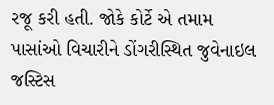રજૂ કરી હતી. જોકે કોર્ટે એ તમામ પાસાંઓ વિચારીને ડોંગરીસ્થિત જુવેનાઇલ જસ્ટિસ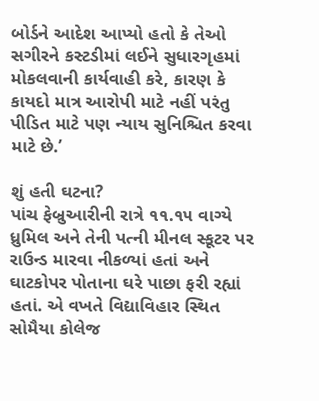બોર્ડને આદેશ આપ્યો હતો કે તેઓ સગીરને કસ્ટડીમાં લઈને સુધારગૃહમાં મોકલવાની કાર્યવાહી કરે, કારણ કે કાયદો માત્ર આરોપી માટે નહીં પરંતુ પીડિત માટે પણ ન્યાય સુનિશ્ચિત કરવા માટે છે.’

શું હતી ઘટના?
પાંચ ફેબ્રુઆરીની રાત્રે ૧૧.૧૫ વાગ્યે ધ્રુમિલ અને તેની પત્ની મીનલ સ્કૂટર પર રાઉન્ડ મારવા નીકળ્યાં હતાં અને ઘાટકોપર પોતાના ઘરે પાછા ફરી રહ્યાં હતાં. એ વખતે વિદ્યાવિહાર સ્થિત સોમૈયા કોલેજ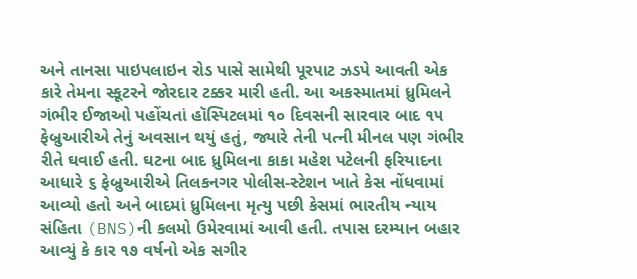અને તાનસા પાઇપલાઇન રોડ પાસે સામેથી પૂરપાટ ઝડપે આવતી એક કારે તેમના સ્કૂટરને જોરદાર ટક્કર મારી હતી. આ અકસ્માતમાં ધ્રુમિલને ગંભીર ઈજાઓ પહોંચતાં હૉસ્પિટલમાં ૧૦ દિવસની સારવાર બાદ ૧૫ ફેબ્રુઆરીએ તેનું અવસાન થયું હતું, જ્યારે તેની પત્ની મીનલ પણ ગંભીર રીતે ઘવાઈ હતી. ઘટના બાદ ધ્રુમિલના કાકા મહેશ પટેલની ફરિયાદના આધારે ૬ ફેબ્રુઆરીએ તિલકનગર પોલીસ-સ્ટેશન ખાતે કેસ નોંધવામાં આવ્યો હતો અને બાદમાં ધ્રુમિલના મૃત્યુ પછી કેસમાં ભારતીય ન્યાય સંહિતા (BNS)ની કલમો ઉમેરવામાં આવી હતી. તપાસ દરમ્યાન બહાર આવ્યું કે કાર ૧૭ વર્ષનો એક સગીર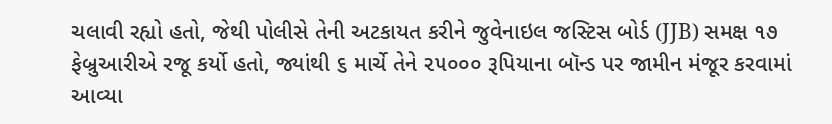ચલાવી રહ્યો હતો, જેથી પોલીસે તેની અટકાયત કરીને જુવેનાઇલ જસ્ટિસ બોર્ડ (JJB) સમક્ષ ૧૭ ફેબ્રુઆરીએ રજૂ કર્યો હતો, જ્યાંથી ૬ માર્ચે તેને ૨૫૦૦૦ રૂપિયાના બૉન્ડ પર જામીન મંજૂર કરવામાં આવ્યા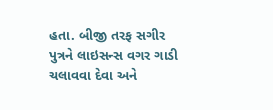હતા. બીજી તરફ સગીર પુત્રને લાઇસન્સ વગર ગાડી ચલાવવા દેવા અને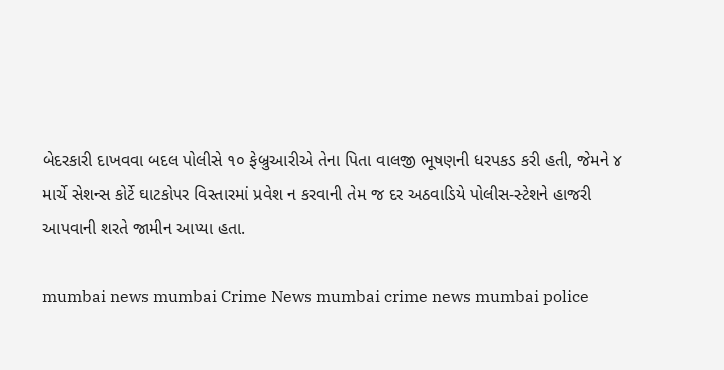બેદરકારી દાખવવા બદલ પોલીસે ૧૦ ફેબ્રુઆરીએ તેના પિતા વાલજી ભૂષણની ધરપકડ કરી હતી, જેમને ૪ માર્ચે સેશન્સ કોર્ટે ઘાટકોપર વિસ્તારમાં પ્રવેશ ન કરવાની તેમ જ દર અઠવાડિયે પોલીસ-સ્ટેશને હાજરી આપવાની શરતે જામીન આપ્યા હતા.

mumbai news mumbai Crime News mumbai crime news mumbai police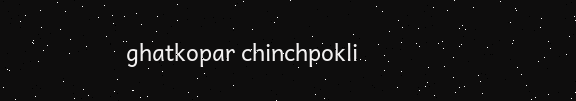ghatkopar chinchpokli